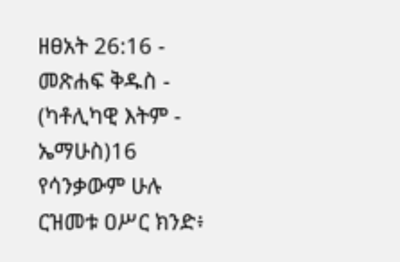ዘፀአት 26:16 - መጽሐፍ ቅዱስ - (ካቶሊካዊ እትም - ኤማሁስ)16 የሳንቃውም ሁሉ ርዝመቱ ዐሥር ክንድ፥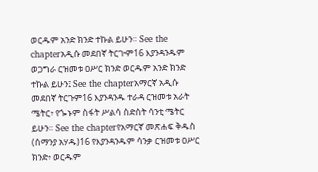ወርዱም አንድ ክንድ ተኩል ይሁን። See the chapterአዲሱ መደበኛ ትርጒም16 እያንዳንዱም ወጋግራ ርዝመቱ ዐሥር ክንድ ወርዱም አንድ ክንድ ተኩል ይሁን፤ See the chapterአማርኛ አዲሱ መደበኛ ትርጉም16 እያንዳንዱ ተራዳ ርዝመቱ አራት ሜትር፥ የጐኑም ስፋት ሥልሳ ስድስት ሳንቲ ሜትር ይሁን። See the chapterየአማርኛ መጽሐፍ ቅዱስ (ሰማንያ አሃዱ)16 የእያንዳንዱም ሳንቃ ርዝመቱ ዐሥር ክንድ፥ ወርዱም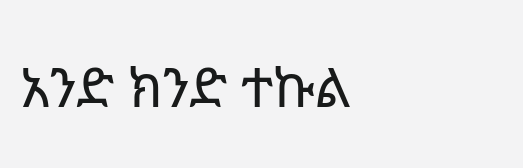አንድ ክንድ ተኩል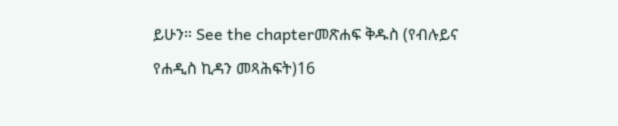ይሁን። See the chapterመጽሐፍ ቅዱስ (የብሉይና የሐዲስ ኪዳን መጻሕፍት)16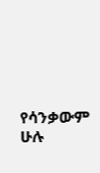የሳንቃውም ሁሉ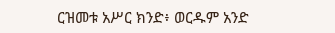ርዝመቱ አሥር ክንድ፥ ወርዱም አንድ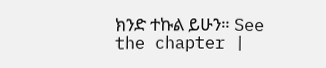ክንድ ተኩል ይሁን። See the chapter |